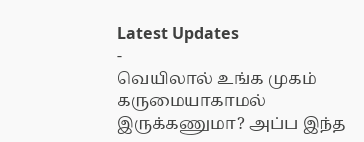Latest Updates
-
வெயிலால் உங்க முகம் கருமையாகாமல் இருக்கணுமா? அப்ப இந்த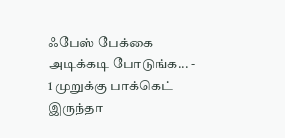ஃபேஸ் பேக்கை அடிக்கடி போடுங்க... -
1 முறுக்கு பாக்கெட் இருந்தா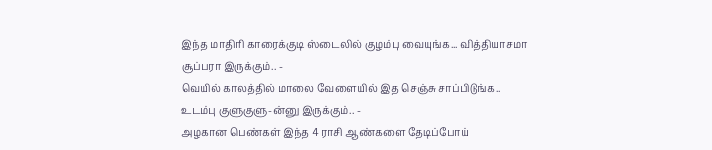இந்த மாதிரி காரைக்குடி ஸ்டைலில் குழம்பு வையுங்க... வித்தியாசமா சூப்பரா இருக்கும்.. -
வெயில் காலத்தில் மாலை வேளையில் இத செஞ்சு சாப்பிடுங்க.. உடம்பு குளுகுளு-ன்னு இருக்கும்.. -
அழகான பெண்கள் இந்த 4 ராசி ஆண்களை தேடிப்போய்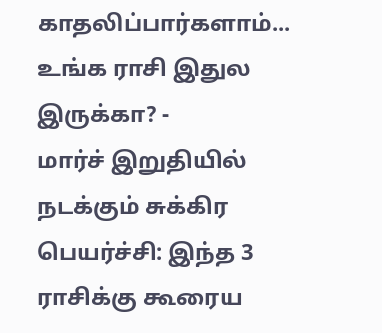காதலிப்பார்களாம்... உங்க ராசி இதுல இருக்கா? -
மார்ச் இறுதியில் நடக்கும் சுக்கிர பெயர்ச்சி: இந்த 3 ராசிக்கு கூரைய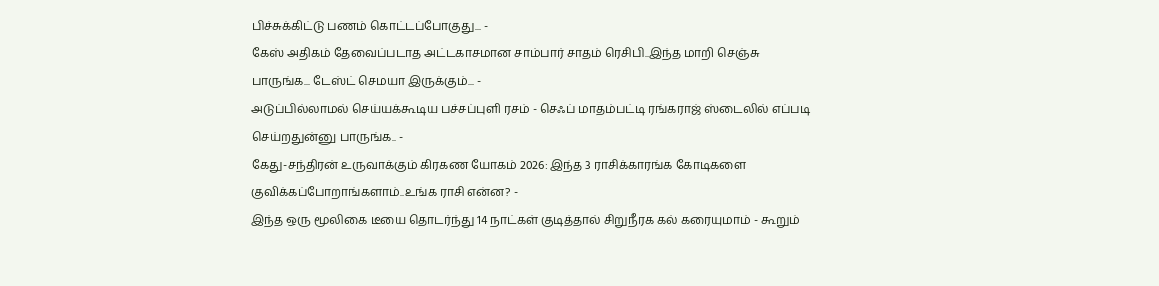பிச்சுக்கிட்டு பணம் கொட்டப்போகுது... -
கேஸ் அதிகம் தேவைப்படாத அட்டகாசமான சாம்பார் சாதம் ரெசிபி..இந்த மாறி செஞ்சு பாருங்க... டேஸ்ட் செமயா இருக்கும்... -
அடுப்பில்லாமல் செய்யக்கூடிய பச்சப்புளி ரசம் - செஃப் மாதம்பட்டி ரங்கராஜ் ஸ்டைலில் எப்படி செய்றதுன்னு பாருங்க.. -
கேது-சந்திரன் உருவாக்கும் கிரகண யோகம் 2026: இந்த 3 ராசிக்காரங்க கோடிகளை குவிக்கப்போறாங்களாம்..உங்க ராசி என்ன? -
இந்த ஒரு மூலிகை டீயை தொடர்ந்து 14 நாட்கள் குடித்தால் சிறுநீரக கல் கரையுமாம் - கூறும்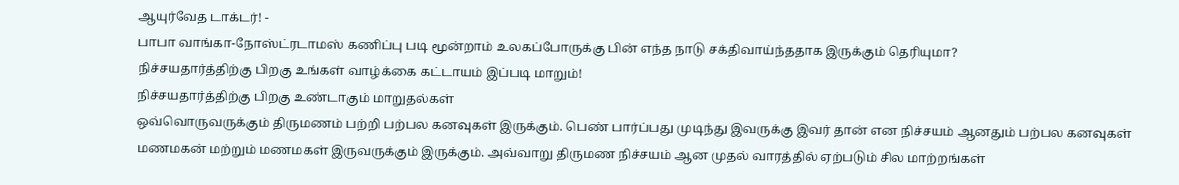ஆயுர்வேத டாக்டர்! -
பாபா வாங்கா-நோஸ்ட்ரடாமஸ் கணிப்பு படி மூன்றாம் உலகப்போருக்கு பின் எந்த நாடு சக்திவாய்ந்ததாக இருக்கும் தெரியுமா?
நிச்சயதார்த்திற்கு பிறகு உங்கள் வாழ்க்கை கட்டாயம் இப்படி மாறும்!
நிச்சயதார்த்திற்கு பிறகு உண்டாகும் மாறுதல்கள்
ஒவ்வொருவருக்கும் திருமணம் பற்றி பற்பல கனவுகள் இருக்கும். பெண் பார்ப்பது முடிந்து இவருக்கு இவர் தான் என நிச்சயம் ஆனதும் பற்பல கனவுகள் மணமகன் மற்றும் மணமகள் இருவருக்கும் இருக்கும். அவ்வாறு திருமண நிச்சயம் ஆன முதல் வாரத்தில் ஏற்படும் சில மாற்றங்கள்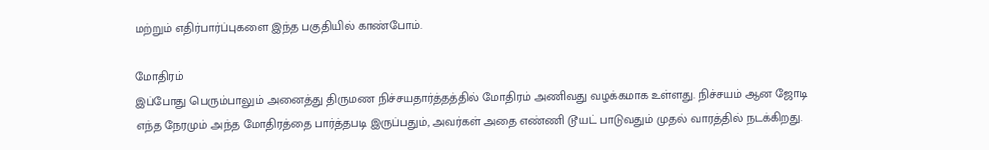மற்றும் எதிர்பார்ப்புகளை இந்த பகுதியில் காண்போம்.

மோதிரம்
இப்போது பெரும்பாலும் அனைத்து திருமண நிச்சயதார்த்தத்தில் மோதிரம் அணிவது வழக்கமாக உள்ளது. நிச்சயம் ஆன ஜோடி எந்த நேரமும் அந்த மோதிரத்தை பார்த்தபடி இருப்பதும், அவர்கள் அதை எண்ணி டூயட் பாடுவதும் முதல் வாரத்தில் நடக்கிறது.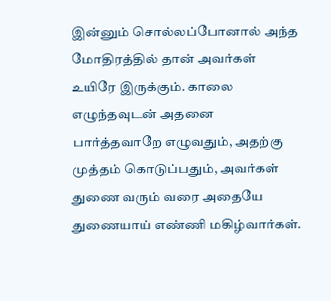இன்னும் சொல்லப்போனால் அந்த மோதிரத்தில் தான் அவர்கள் உயிரே இருக்கும். காலை எழுந்தவுடன் அதனை பார்த்தவாறே எழுவதும், அதற்கு முத்தம் கொடுப்பதும், அவர்கள் துணை வரும் வரை அதையே துணையாய் எண்ணி மகிழ்வார்கள்.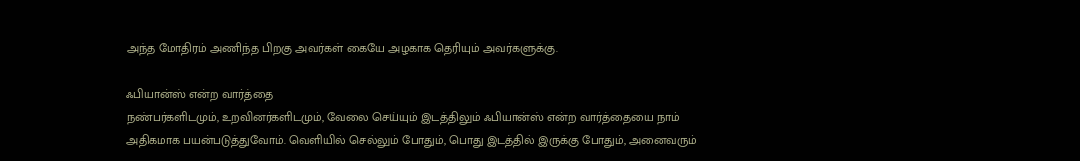அந்த மோதிரம் அணிந்த பிறகு அவர்கள் கையே அழகாக தெரியும் அவர்களுக்கு.

ஃபியான்ஸ் என்ற வார்த்தை
நண்பர்களிடமும், உறவினர்களிடமும், வேலை செய்யும் இடத்திலும் ஃபியான்ஸ் என்ற வார்த்தையை நாம் அதிகமாக பயன்படுத்துவோம். வெளியில் செல்லும் போதும், பொது இடத்தில் இருக்கு போதும், அனைவரும்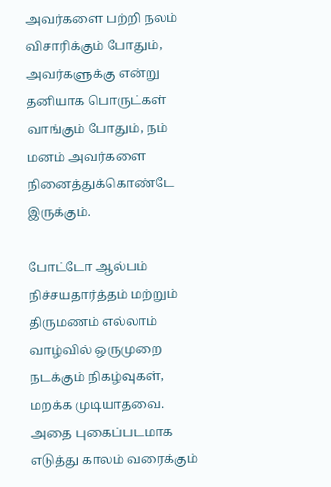அவர்களை பற்றி நலம் விசாரிக்கும் போதும், அவர்களுக்கு என்று தனியாக பொருட்கள் வாங்கும் போதும், நம் மனம் அவர்களை நினைத்துக்கொண்டே இருக்கும்.

போட்டோ ஆல்பம்
நிச்சயதார்த்தம் மற்றும் திருமணம் எல்லாம் வாழ்வில் ஒருமுறை நடக்கும் நிகழ்வுகள், மறக்க முடியாதவை. அதை புகைப்படமாக எடுத்து காலம் வரைக்கும்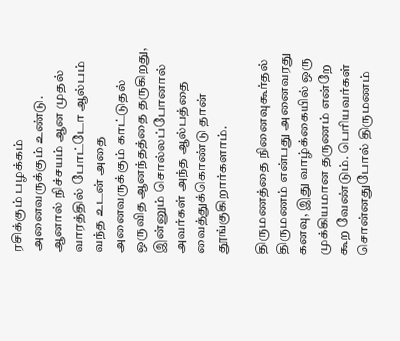ரசிக்கும் பழக்கம் அனைவருக்கும் உண்டு. ஆனால் நிச்சயம் ஆன முதல் வாரத்தில் போட்டோ ஆல்பம் வந்த உடன் அதை அனைவருக்கும் காட்டுதல் ஒருவித ஆனந்தத்தை தருகிறது, இன்னும் சொல்லப்போனால் அவர்கள் அந்த ஆல்பத்தை வைத்துக்கொண்டு தான் தூங்குகிறார்களாம்.

திருமணத்தை நினைவுகூர்தல்
திருமணம் என்பது அனைவரது கனவு, இது வாழ்க்கையில் ஒரு முக்கியமான தருணம் என்றே கூற வேண்டும். பெரியவர்கள் சொன்னதுபோல் திருமணம்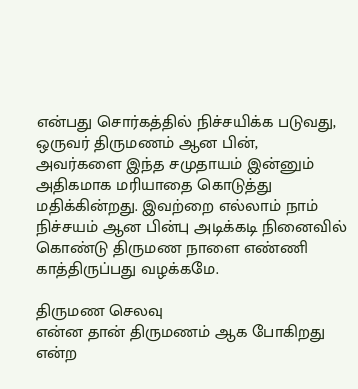என்பது சொர்கத்தில் நிச்சயிக்க படுவது, ஒருவர் திருமணம் ஆன பின், அவர்களை இந்த சமுதாயம் இன்னும் அதிகமாக மரியாதை கொடுத்து மதிக்கின்றது. இவற்றை எல்லாம் நாம் நிச்சயம் ஆன பின்பு அடிக்கடி நினைவில் கொண்டு திருமண நாளை எண்ணி காத்திருப்பது வழக்கமே.

திருமண செலவு
என்ன தான் திருமணம் ஆக போகிறது என்ற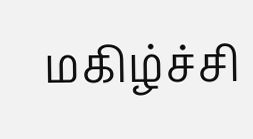மகிழ்ச்சி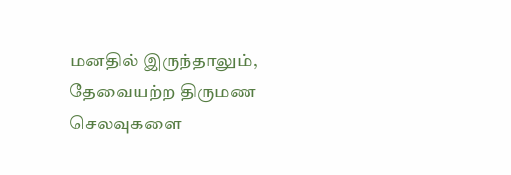மனதில் இருந்தாலும், தேவையற்ற திருமண செலவுகளை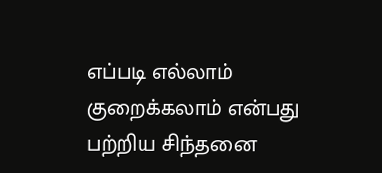எப்படி எல்லாம் குறைக்கலாம் என்பது பற்றிய சிந்தனை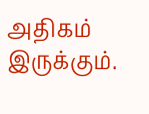அதிகம் இருக்கும்.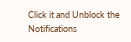Click it and Unblock the Notifications